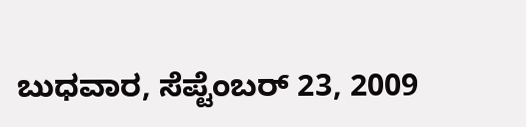ಬುಧವಾರ, ಸೆಪ್ಟೆಂಬರ್ 23, 2009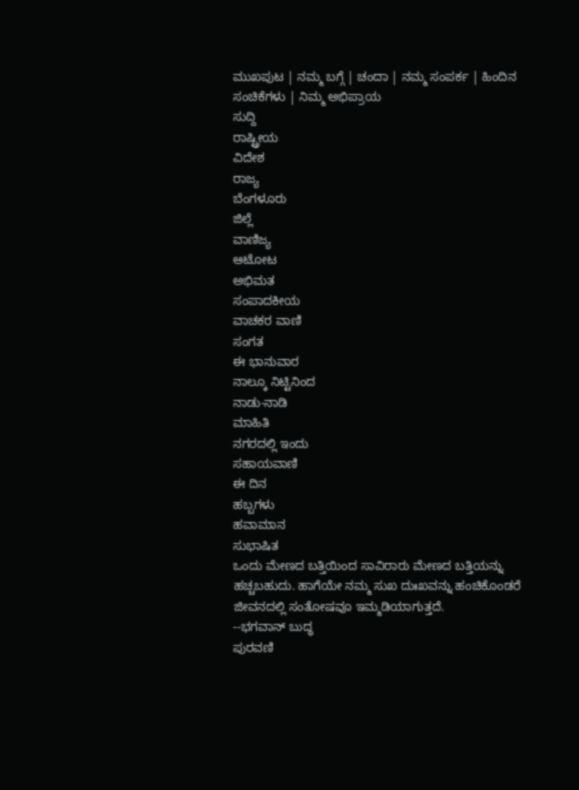ಮುಖಪುಟ | ನಮ್ಮ ಬಗ್ಗೆ | ಚಂದಾ | ನಮ್ಮ ಸಂಪರ್ಕ | ಹಿಂದಿನ ಸಂಚಿಕೆಗಳು | ನಿಮ್ಮ ಅಭಿಪ್ರಾಯ
ಸುದ್ದಿ
ರಾಷ್ಟ್ರೀಯ
ವಿದೇಶ
ರಾಜ್ಯ
ಬೆಂಗಳೂರು
ಜಿಲ್ಲೆ
ವಾಣಿಜ್ಯ
ಆಟೋಟ
ಅಭಿಮತ
ಸಂಪಾದಕೀಯ
ವಾಚಕರ ವಾಣಿ
ಸಂಗತ
ಈ ಭಾನುವಾರ
ನಾಲ್ಕೂ ನಿಟ್ಟಿನಿಂದ
ನಾಡು-ನಾಡಿ
ಮಾಹಿತಿ
ನಗರದಲ್ಲಿ ಇಂದು
ಸಹಾಯವಾಣಿ
ಈ ದಿನ
ಹಬ್ಬಗಳು
ಹವಾಮಾನ
ಸುಭಾಷಿತ
ಒಂದು ಮೇಣದ ಬತ್ತಿಯಿಂದ ಸಾವಿರಾರು ಮೇಣದ ಬತ್ತಿಯನ್ನು ಹಚ್ಚಬಹುದು. ಹಾಗೆಯೇ ನಮ್ಮ ಸುಖ ದುಃಖವನ್ನು ಹಂಚಿಕೊಂಡರೆ ಜೀವನದಲ್ಲಿ ಸಂತೋಷವೂ ಇಮ್ಮಡಿಯಾಗುತ್ತದೆ.
--ಭಗವಾನ್ ಬುದ್ಧ
ಪುರವಣಿ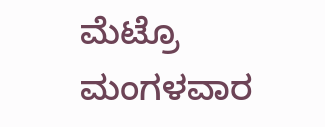ಮೆಟ್ರೊ ಮಂಗಳವಾರ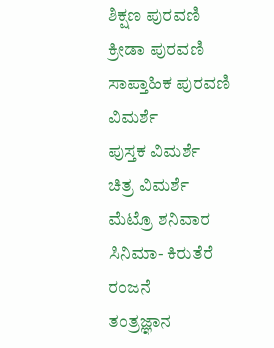ಶಿಕ್ಷಣ ಪುರವಣಿ
ಕ್ರೀಡಾ ಪುರವಣಿ
ಸಾಪ್ತಾಹಿಕ ಪುರವಣಿ
ವಿಮರ್ಶೆ
ಪುಸ್ತಕ ವಿಮರ್ಶೆ
ಚಿತ್ರ ವಿಮರ್ಶೆ
ಮೆಟ್ರೊ ಶನಿವಾರ
ಸಿನಿಮಾ- ಕಿರುತೆರೆ ರಂಜನೆ
ತಂತ್ರಜ್ಞಾನ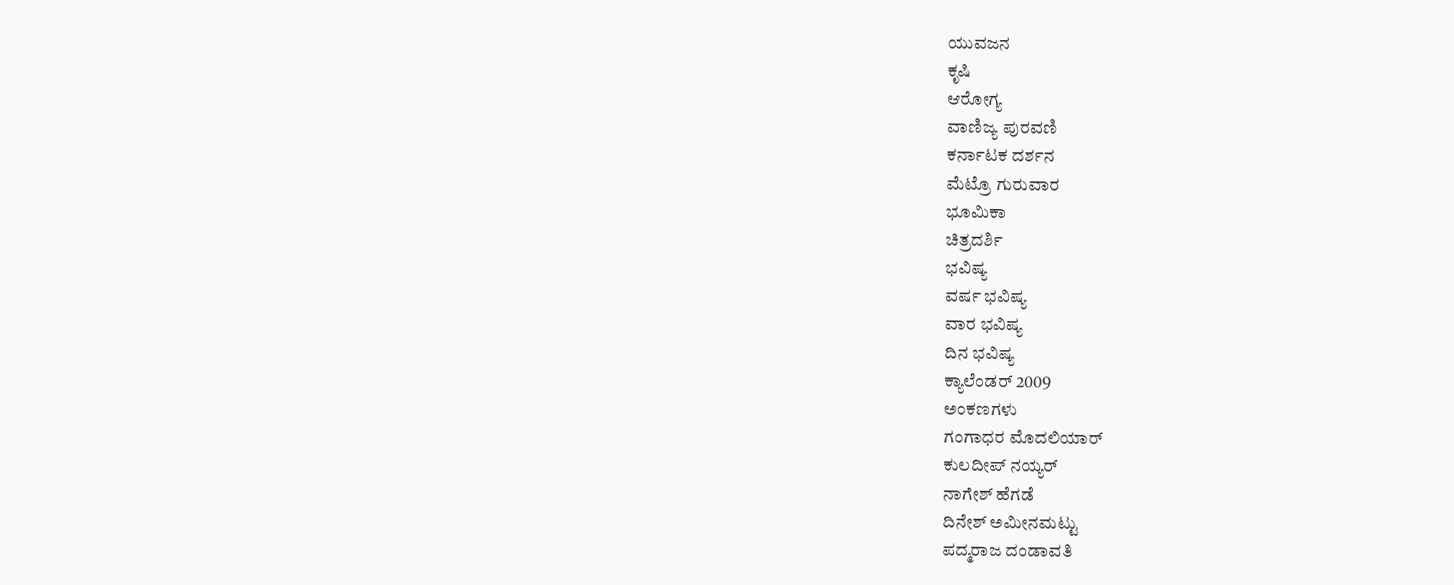ಯುವಜನ
ಕೃಷಿ
ಆರೋಗ್ಯ
ವಾಣಿಜ್ಯ ಪುರವಣಿ
ಕರ್ನಾಟಕ ದರ್ಶನ
ಮೆಟ್ರೊ ಗುರುವಾರ
ಭೂಮಿಕಾ
ಚಿತ್ರದರ್ಶಿ
ಭವಿಷ್ಯ
ವರ್ಷ ಭವಿಷ್ಯ
ವಾರ ಭವಿಷ್ಯ
ದಿನ ಭವಿಷ್ಯ
ಕ್ಯಾಲೆಂಡರ್ 2009
ಅಂಕಣಗಳು
ಗಂಗಾಧರ ಮೊದಲಿಯಾರ್
ಕುಲದೀಪ್‌ ನಯ್ಯರ್
ನಾಗೇಶ್‌ ಹೆಗಡೆ
ದಿನೇಶ್‌ ಅಮೀನಮಟ್ಟು
ಪದ್ಮರಾಜ ದಂಡಾವತಿ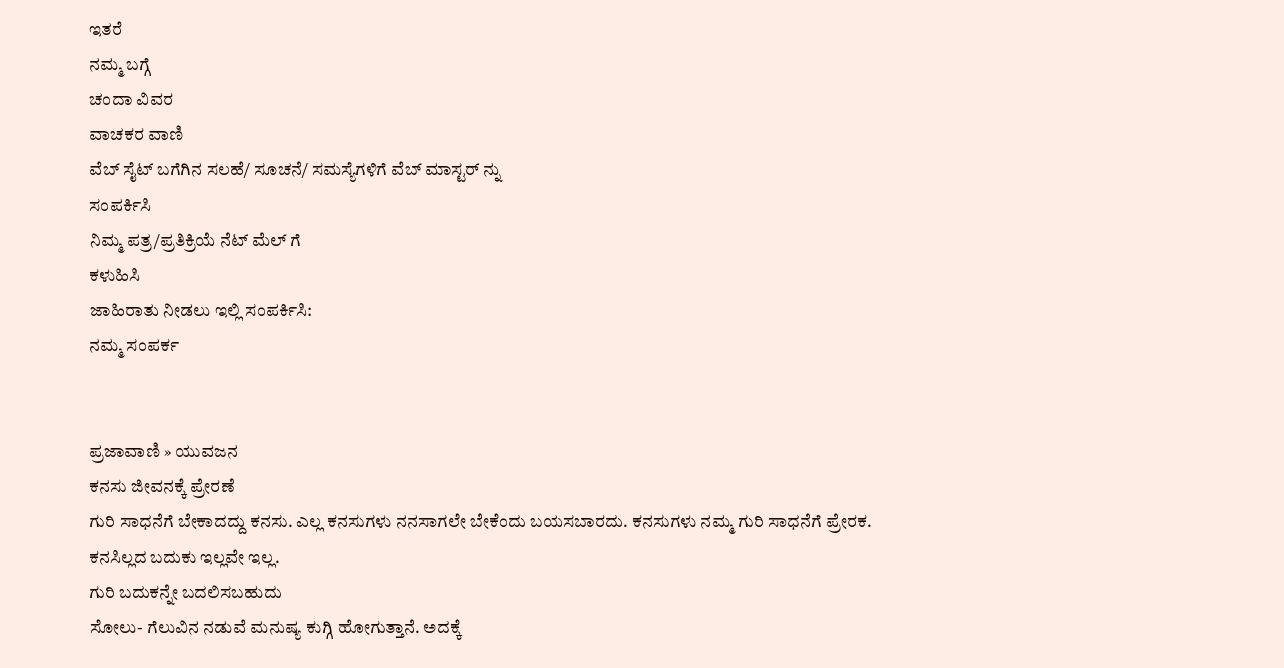ಇತರೆ
ನಮ್ಮ ಬಗ್ಗೆ
ಚಂದಾ ವಿವರ
ವಾಚಕರ ವಾಣಿ
ವೆಬ್ ಸೈಟ್ ಬಗೆಗಿನ ಸಲಹೆ/ ಸೂಚನೆ/ ಸಮಸ್ಯೆಗಳಿಗೆ ವೆಬ್ ಮಾಸ್ಟರ್ ನ್ನು
ಸಂಪರ್ಕಿಸಿ
ನಿಮ್ಮ ಪತ್ರ/ಪ್ರತಿಕ್ರಿಯೆ ನೆಟ್ ಮೆಲ್ ಗೆ
ಕಳುಹಿಸಿ
ಜಾಹಿರಾತು ನೀಡಲು ಇಲ್ಲಿ ಸಂಪರ್ಕಿಸಿ:
ನಮ್ಮ ಸಂಪರ್ಕ


ಪ್ರಜಾವಾಣಿ » ಯುವಜನ
ಕನಸು ಜೀವನಕ್ಕೆ ಪ್ರೇರಣೆ
ಗುರಿ ಸಾಧನೆಗೆ ಬೇಕಾದದ್ದು ಕನಸು. ಎಲ್ಲ ಕನಸುಗಳು ನನಸಾಗಲೇ ಬೇಕೆಂದು ಬಯಸಬಾರದು. ಕನಸುಗಳು ನಮ್ಮ ಗುರಿ ಸಾಧನೆಗೆ ಪ್ರೇರಕ. ಕನಸಿಲ್ಲದ ಬದುಕು ಇಲ್ಲವೇ ಇಲ್ಲ.
ಗುರಿ ಬದುಕನ್ನೇ ಬದಲಿಸಬಹುದು
ಸೋಲು- ಗೆಲುವಿನ ನಡುವೆ ಮನುಷ್ಯ ಕುಗ್ಗಿ ಹೋಗುತ್ತಾನೆ. ಅದಕ್ಕೆ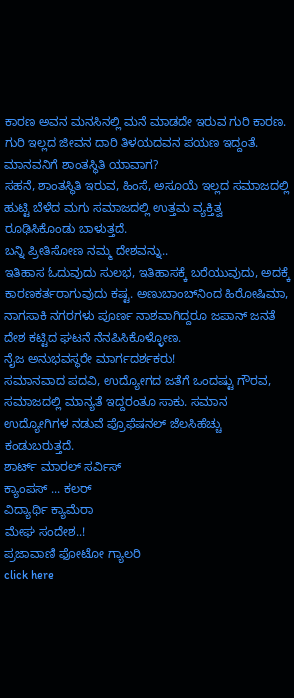ಕಾರಣ ಅವನ ಮನಸಿನಲ್ಲಿ ಮನೆ ಮಾಡದೇ ಇರುವ ಗುರಿ ಕಾರಣ. ಗುರಿ ಇಲ್ಲದ ಜೀವನ ದಾರಿ ತಿಳಯದವನ ಪಯಣ ಇದ್ದಂತೆ.
ಮಾನವನಿಗೆ ಶಾಂತಸ್ಥಿತಿ ಯಾವಾಗ?
ಸಹನೆ, ಶಾಂತಸ್ಥಿತಿ ಇರುವ, ಹಿಂಸೆ, ಅಸೂಯೆ ಇಲ್ಲದ ಸಮಾಜದಲ್ಲಿ ಹುಟ್ಟಿ ಬೆಳೆದ ಮಗು ಸಮಾಜದಲ್ಲಿ ಉತ್ತಮ ವ್ಯಕ್ತಿತ್ವ ರೂಢಿಸಿಕೊಂಡು ಬಾಳುತ್ತದೆ.
ಬನ್ನಿ ಪ್ರೀತಿಸೋಣ ನಮ್ಮ ದೇಶವನ್ನು..
ಇತಿಹಾಸ ಓದುವುದು ಸುಲಭ, ಇತಿಹಾಸಕ್ಕೆ ಬರೆಯುವುದು, ಅದಕ್ಕೆ ಕಾರಣಕರ್ತರಾಗುವುದು ಕಷ್ಟ. ಅಣುಬಾಂಬ್‌ನಿಂದ ಹಿರೋಷಿಮಾ, ನಾಗಸಾಕಿ ನಗರಗಳು ಪೂರ್ಣ ನಾಶವಾಗಿದ್ದರೂ ಜಪಾನ್ ಜನತೆ ದೇಶ ಕಟ್ಟಿದ ಘಟನೆ ನೆನಪಿಸಿಕೊಳ್ಳೋಣ.
ನೈಜ ಅನುಭವಸ್ಥರೇ ಮಾರ್ಗದರ್ಶಕರು!
ಸಮಾನವಾದ ಪದವಿ, ಉದ್ಯೋಗದ ಜತೆಗೆ ಒಂದಷ್ಟು ಗೌರವ, ಸಮಾಜದಲ್ಲಿ ಮಾನ್ಯತೆ ಇದ್ದರಂತೂ ಸಾಕು. ಸಮಾನ ಉದ್ಯೋಗಿಗಳ ನಡುವೆ ಪ್ರೊಫೆಷನಲ್ ಜೆಲಸಿಹೆಚ್ಚು ಕಂಡುಬರುತ್ತದೆ.
ಶಾರ್ಟ್ ಮಾರಲ್ ಸರ್ವಿಸ್
ಕ್ಯಾಂಪಸ್ ... ಕಲರ್
ವಿದ್ಯಾರ್ಥಿ ಕ್ಯಾಮೆರಾ
ಮೇಘ ಸಂದೇಶ..!
ಪ್ರಜಾವಾಣಿ ಫೋಟೋ ಗ್ಯಾಲರಿ
click here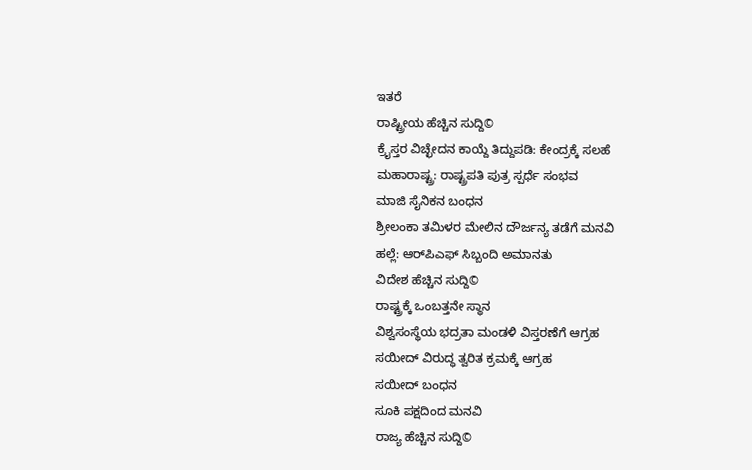ಇತರೆ
ರಾಷ್ಟ್ರೀಯ ಹೆಚ್ಚಿನ ಸುದ್ದಿ©
ಕ್ರೈಸ್ತರ ವಿಚ್ಛೇದನ ಕಾಯ್ದೆ ತಿದ್ದುಪಡಿ: ಕೇಂದ್ರಕ್ಕೆ ಸಲಹೆ
ಮಹಾರಾಷ್ಟ್ರ: ರಾಷ್ಟ್ರಪತಿ ಪುತ್ರ ಸ್ಪರ್ಧೆ ಸಂಭವ
ಮಾಜಿ ಸೈನಿಕನ ಬಂಧನ
ಶ್ರೀಲಂಕಾ ತಮಿಳರ ಮೇಲಿನ ದೌರ್ಜನ್ಯ ತಡೆಗೆ ಮನವಿ
ಹಲ್ಲೆ: ಆರ್‌ಪಿಎಫ್ ಸಿಬ್ಬಂದಿ ಅಮಾನತು
ವಿದೇಶ ಹೆಚ್ಚಿನ ಸುದ್ದಿ©
ರಾಷ್ಟ್ರಕ್ಕೆ ಒಂಬತ್ತನೇ ಸ್ಥಾನ
ವಿಶ್ವಸಂಸ್ಥೆಯ ಭದ್ರತಾ ಮಂಡಳಿ ವಿಸ್ತರಣೆಗೆ ಆಗ್ರಹ
ಸಯೀದ್ ವಿರುದ್ಧ ತ್ವರಿತ ಕ್ರಮಕ್ಕೆ ಆಗ್ರಹ
ಸಯೀದ್ ಬಂಧನ
ಸೂಕಿ ಪಕ್ಷದಿಂದ ಮನವಿ
ರಾಜ್ಯ ಹೆಚ್ಚಿನ ಸುದ್ದಿ©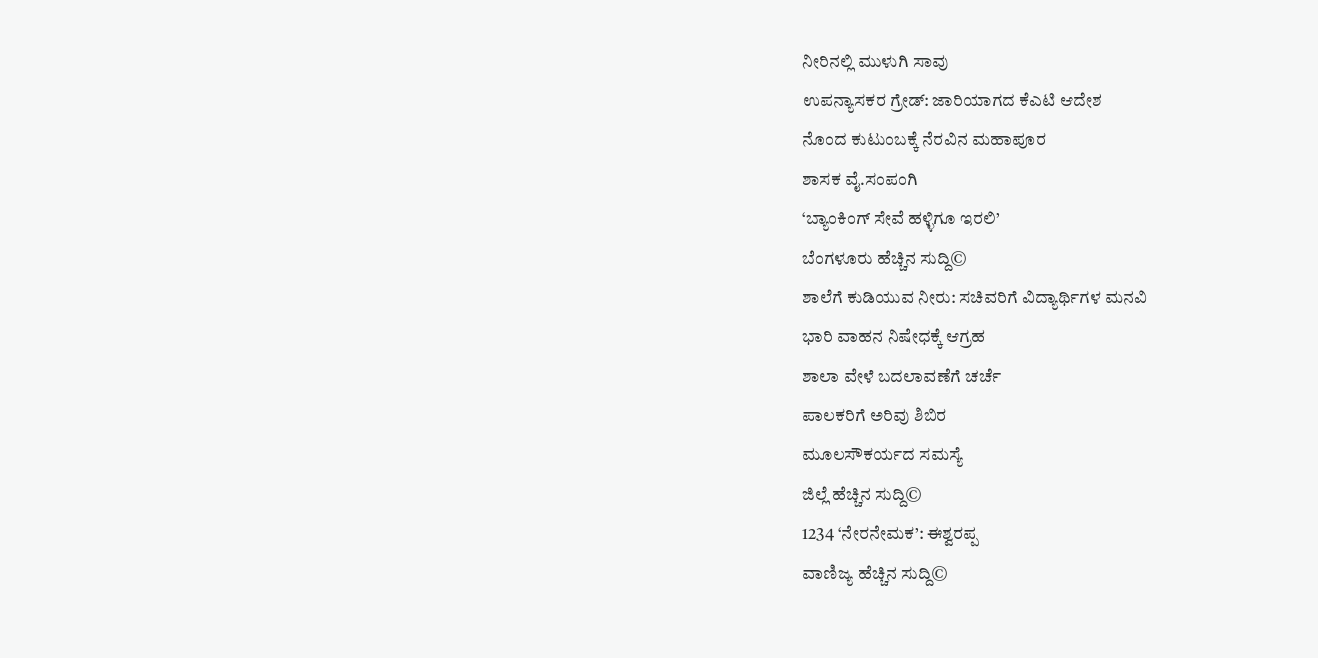ನೀರಿನಲ್ಲಿ ಮುಳುಗಿ ಸಾವು
ಉಪನ್ಯಾಸಕರ ಗ್ರೇಡ್: ಜಾರಿಯಾಗದ ಕೆಎಟಿ ಆದೇಶ
ನೊಂದ ಕುಟುಂಬಕ್ಕೆ ನೆರವಿನ ಮಹಾಪೂರ
ಶಾಸಕ ವೈ.ಸಂಪಂಗಿ
‘ಬ್ಯಾಂಕಿಂಗ್ ಸೇವೆ ಹಳ್ಳಿಗೂ ಇರಲಿ’
ಬೆಂಗಳೂರು ಹೆಚ್ಚಿನ ಸುದ್ದಿ©
ಶಾಲೆಗೆ ಕುಡಿಯುವ ನೀರು: ಸಚಿವರಿಗೆ ವಿದ್ಯಾರ್ಥಿಗಳ ಮನವಿ
ಭಾರಿ ವಾಹನ ನಿಷೇಧಕ್ಕೆ ಆಗ್ರಹ
ಶಾಲಾ ವೇಳೆ ಬದಲಾವಣೆಗೆ ಚರ್ಚೆ
ಪಾಲಕರಿಗೆ ಅರಿವು ಶಿಬಿರ
ಮೂಲಸೌಕರ್ಯದ ಸಮಸ್ಯೆ
ಜಿಲ್ಲೆ ಹೆಚ್ಚಿನ ಸುದ್ದಿ©
1234 ‘ನೇರನೇಮಕ’: ಈಶ್ವರಪ್ಪ
ವಾಣಿಜ್ಯ ಹೆಚ್ಚಿನ ಸುದ್ದಿ©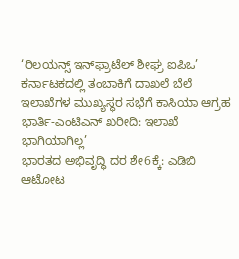‘ರಿಲಯನ್ಸ್ ಇನ್‌ಫ್ರಾಟೆಲ್ ಶೀಘ್ರ ಐಪಿಒ’
ಕರ್ನಾಟಕದಲ್ಲಿ ತಂಬಾಕಿಗೆ ದಾಖಲೆ ಬೆಲೆ
ಇಲಾಖೆಗಳ ಮುಖ್ಯಸ್ಥರ ಸಭೆಗೆ ಕಾಸಿಯಾ ಆಗ್ರಹ
ಭಾರ್ತಿ-ಎಂಟಿಎನ್ ಖರೀದಿ: ಇಲಾಖೆ ಭಾಗಿಯಾಗಿಲ್ಲ’
ಭಾರತದ ಅಭಿವೃದ್ಧಿ ದರ ಶೇ6ಕ್ಕೆ: ಎಡಿಬಿ
ಆಟೋಟ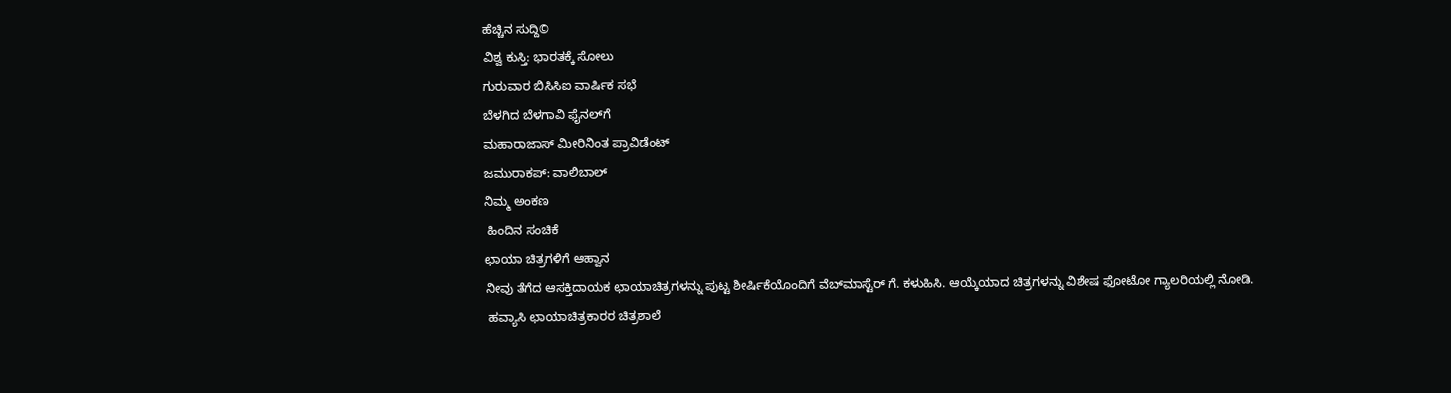ಹೆಚ್ಚಿನ ಸುದ್ದಿ©
ವಿಶ್ವ ಕುಸ್ತಿ: ಭಾರತಕ್ಕೆ ಸೋಲು
ಗುರುವಾರ ಬಿಸಿಸಿಐ ವಾರ್ಷಿಕ ಸಭೆ
ಬೆಳಗಿದ ಬೆಳಗಾವಿ ಫೈನಲ್‌ಗೆ
ಮಹಾರಾಜಾಸ್ ಮೀರಿನಿಂತ ಪ್ರಾವಿಡೆಂಟ್
ಜಮುರಾಕಪ್: ವಾಲಿಬಾಲ್
ನಿಮ್ಮ ಅಂಕಣ
 ಹಿಂದಿನ ಸಂಚಿಕೆ
ಛಾಯಾ ಚಿತ್ರಗಳಿಗೆ ಆಹ್ವಾನ
ನೀವು ತೆಗೆದ ಆಸಕ್ತಿದಾಯಕ ಛಾಯಾಚಿತ್ರಗಳನ್ನು ಪುಟ್ಟ ಶೀರ್ಷಿಕೆಯೊಂದಿಗೆ ವೆಬ್‌ಮಾಸ್ಟೆರ್ ಗೆ. ಕಳುಹಿಸಿ. ಆಯ್ಕೆಯಾದ ಚಿತ್ರಗಳನ್ನು ವಿಶೇಷ ಫೋಟೋ ಗ್ಯಾಲರಿಯಲ್ಲಿ ನೋಡಿ.
 ಹವ್ಯಾಸಿ ಛಾಯಾಚಿತ್ರಕಾರರ ಚಿತ್ರಶಾಲೆ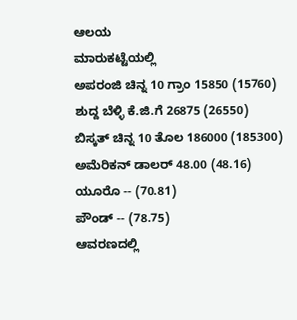ಆಲಯ
ಮಾರುಕಟ್ಟೆಯಲ್ಲಿ
ಅಪರಂಜಿ ಚಿನ್ನ 10 ಗ್ರಾಂ 15850 (15760)
ಶುದ್ದ ಬೆಳ್ಳಿ ಕೆ.ಜಿ.ಗೆ 26875 (26550)
ಬಿಸ್ಕತ್ ಚಿನ್ನ 10 ತೊಲ 186000 (185300)
ಅಮೆರಿಕನ್ ಡಾಲರ್ 48.00 (48.16)
ಯೂರೊ -- (70.81)
ಪೌಂಡ್ -- (78.75)
ಆವರಣದಲ್ಲಿ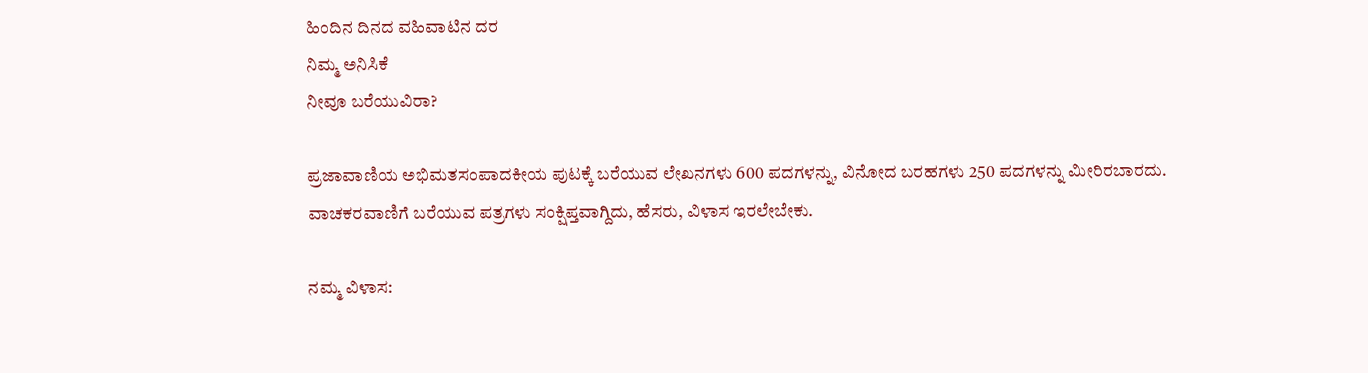ಹಿಂದಿನ ದಿನದ ವಹಿವಾಟಿನ ದರ
ನಿಮ್ಮ ಅನಿಸಿಕೆ
ನೀವೂ ಬರೆಯುವಿರಾ?

ಪ್ರಜಾವಾಣಿಯ ಅಭಿಮತಸಂಪಾದಕೀಯ ಪುಟಕ್ಕೆ ಬರೆಯುವ ಲೇಖನಗಳು 600 ಪದಗಳನ್ನು, ವಿನೋದ ಬರಹಗಳು 250 ಪದಗಳನ್ನು ಮೀರಿರಬಾರದು. ವಾಚಕರವಾಣಿಗೆ ಬರೆಯುವ ಪತ್ರಗಳು ಸಂಕ್ಷಿಪ್ತವಾಗ್ದಿದು, ಹೆಸರು, ವಿಳಾಸ ಇರಲೇಬೇಕು.

ನಮ್ಮ ವಿಳಾಸ: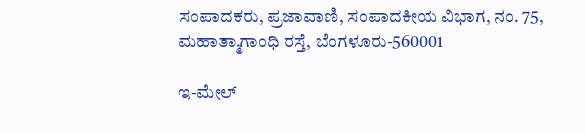ಸಂಪಾದಕರು, ಪ್ರಜಾವಾಣಿ, ಸಂಪಾದಕೀಯ ವಿಭಾಗ, ನಂ. 75, ಮಹಾತ್ಮಾಗಾಂಧಿ ರಸ್ತೆ, ಬೆಂಗಳೂರು-560001

ಇ-ಮೇಲ್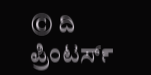© ದಿ ಪ್ರಿಂಟರ್ಸ್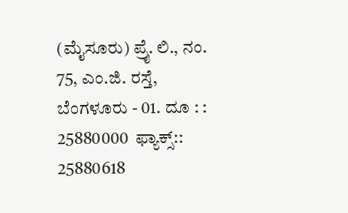(ಮೈಸೂರು) ಪ್ರೈ. ಲಿ., ನಂ. 75, ಎಂ.ಜಿ. ರಸ್ತೆ, ಬೆಂಗಳೂರು - 01. ದೂ : : 25880000  ಫ್ಯಾಕ್ಸ್:: 25880618